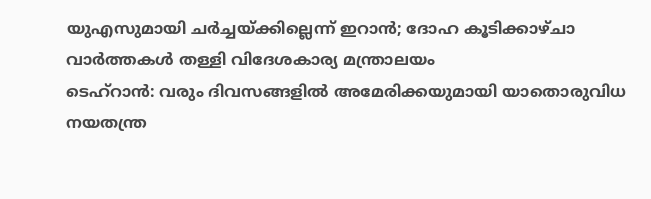യുഎസുമായി ചർച്ചയ്ക്കില്ലെന്ന് ഇറാൻ; ദോഹ കൂടിക്കാഴ്ചാ വാർത്തകൾ തള്ളി വിദേശകാര്യ മന്ത്രാലയം
ടെഹ്റാൻ: വരും ദിവസങ്ങളിൽ അമേരിക്കയുമായി യാതൊരുവിധ നയതന്ത്ര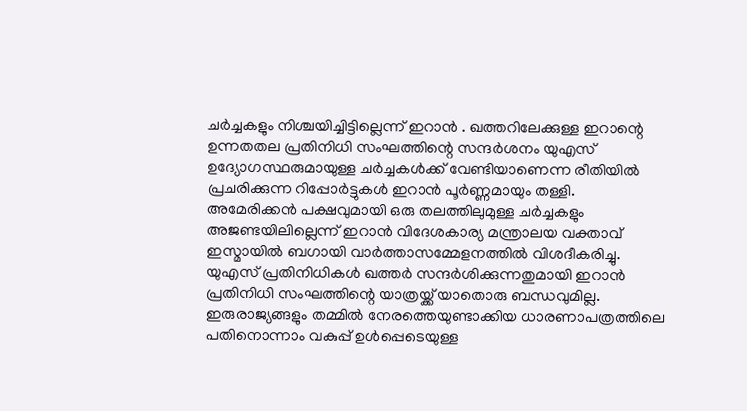ചർച്ചകളും നിശ്ചയിച്ചിട്ടില്ലെന്ന് ഇറാൻ . ഖത്തറിലേക്കുള്ള ഇറാന്റെ ഉന്നതതല പ്രതിനിധി സംഘത്തിന്റെ സന്ദർശനം യുഎസ് ഉദ്യോഗസ്ഥരുമായുള്ള ചർച്ചകൾക്ക് വേണ്ടിയാണെന്ന രീതിയിൽ പ്രചരിക്കുന്ന റിപ്പോർട്ടുകൾ ഇറാൻ പൂർണ്ണമായും തള്ളി.
അമേരിക്കൻ പക്ഷവുമായി ഒരു തലത്തിലുമുള്ള ചർച്ചകളും അജണ്ടയിലില്ലെന്ന് ഇറാൻ വിദേശകാര്യ മന്ത്രാലയ വക്താവ് ഇസ്മായിൽ ബഗായി വാർത്താസമ്മേളനത്തിൽ വിശദീകരിച്ചു. യുഎസ് പ്രതിനിധികൾ ഖത്തർ സന്ദർശിക്കുന്നതുമായി ഇറാൻ പ്രതിനിധി സംഘത്തിന്റെ യാത്രയ്ക്ക് യാതൊരു ബന്ധവുമില്ല. ഇരുരാജ്യങ്ങളും തമ്മിൽ നേരത്തെയുണ്ടാക്കിയ ധാരണാപത്രത്തിലെ പതിനൊന്നാം വകുപ്പ് ഉൾപ്പെടെയുള്ള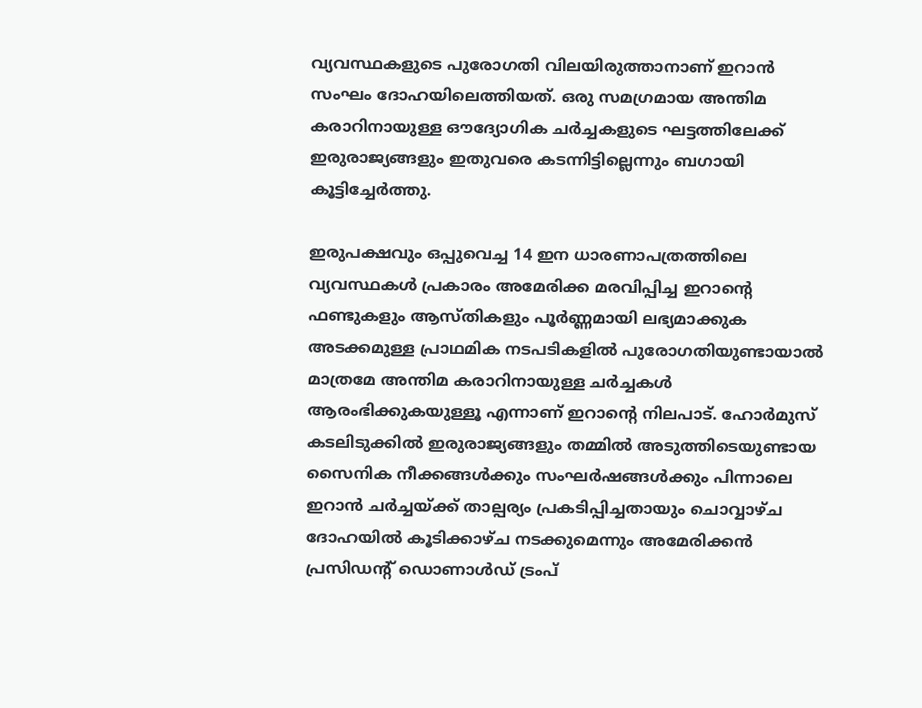വ്യവസ്ഥകളുടെ പുരോഗതി വിലയിരുത്താനാണ് ഇറാൻ സംഘം ദോഹയിലെത്തിയത്. ഒരു സമഗ്രമായ അന്തിമ കരാറിനായുള്ള ഔദ്യോഗിക ചർച്ചകളുടെ ഘട്ടത്തിലേക്ക് ഇരുരാജ്യങ്ങളും ഇതുവരെ കടന്നിട്ടില്ലെന്നും ബഗായി കൂട്ടിച്ചേർത്തു.

ഇരുപക്ഷവും ഒപ്പുവെച്ച 14 ഇന ധാരണാപത്രത്തിലെ വ്യവസ്ഥകൾ പ്രകാരം അമേരിക്ക മരവിപ്പിച്ച ഇറാന്റെ ഫണ്ടുകളും ആസ്തികളും പൂർണ്ണമായി ലഭ്യമാക്കുക അടക്കമുള്ള പ്രാഥമിക നടപടികളിൽ പുരോഗതിയുണ്ടായാൽ മാത്രമേ അന്തിമ കരാറിനായുള്ള ചർച്ചകൾ ആരംഭിക്കുകയുള്ളൂ എന്നാണ് ഇറാന്റെ നിലപാട്. ഹോർമുസ് കടലിടുക്കിൽ ഇരുരാജ്യങ്ങളും തമ്മിൽ അടുത്തിടെയുണ്ടായ സൈനിക നീക്കങ്ങൾക്കും സംഘർഷങ്ങൾക്കും പിന്നാലെ ഇറാൻ ചർച്ചയ്ക്ക് താല്പര്യം പ്രകടിപ്പിച്ചതായും ചൊവ്വാഴ്ച ദോഹയിൽ കൂടിക്കാഴ്ച നടക്കുമെന്നും അമേരിക്കൻ പ്രസിഡന്റ് ഡൊണാൾഡ് ട്രംപ്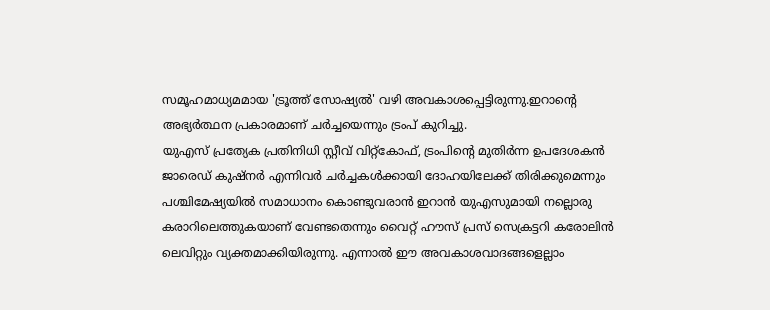സമൂഹമാധ്യമമായ 'ട്രൂത്ത് സോഷ്യൽ' വഴി അവകാശപ്പെട്ടിരുന്നു.ഇറാൻ്റെ അഭ്യർത്ഥന പ്രകാരമാണ് ചർച്ചയെന്നും ട്രംപ് കുറിച്ചു.
യുഎസ് പ്രത്യേക പ്രതിനിധി സ്റ്റീവ് വിറ്റ്കോഫ്, ട്രംപിന്റെ മുതിർന്ന ഉപദേശകൻ ജാരെഡ് കുഷ്നർ എന്നിവർ ചർച്ചകൾക്കായി ദോഹയിലേക്ക് തിരിക്കുമെന്നും പശ്ചിമേഷ്യയിൽ സമാധാനം കൊണ്ടുവരാൻ ഇറാൻ യുഎസുമായി നല്ലൊരു കരാറിലെത്തുകയാണ് വേണ്ടതെന്നും വൈറ്റ് ഹൗസ് പ്രസ് സെക്രട്ടറി കരോലിൻ ലെവിറ്റും വ്യക്തമാക്കിയിരുന്നു. എന്നാൽ ഈ അവകാശവാദങ്ങളെല്ലാം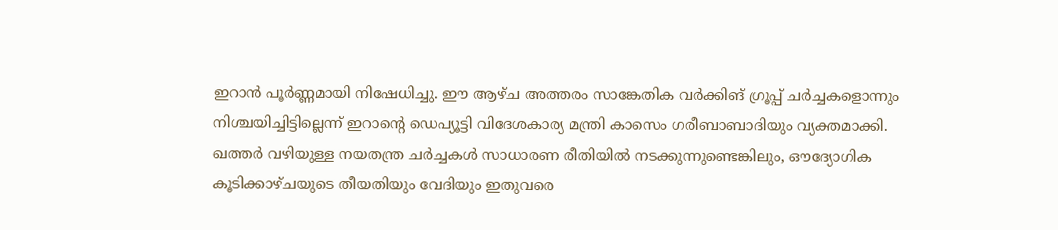ഇറാൻ പൂർണ്ണമായി നിഷേധിച്ചു. ഈ ആഴ്ച അത്തരം സാങ്കേതിക വർക്കിങ് ഗ്രൂപ്പ് ചർച്ചകളൊന്നും നിശ്ചയിച്ചിട്ടില്ലെന്ന് ഇറാന്റെ ഡെപ്യൂട്ടി വിദേശകാര്യ മന്ത്രി കാസെം ഗരീബാബാദിയും വ്യക്തമാക്കി.
ഖത്തർ വഴിയുള്ള നയതന്ത്ര ചർച്ചകൾ സാധാരണ രീതിയിൽ നടക്കുന്നുണ്ടെങ്കിലും, ഔദ്യോഗിക കൂടിക്കാഴ്ചയുടെ തീയതിയും വേദിയും ഇതുവരെ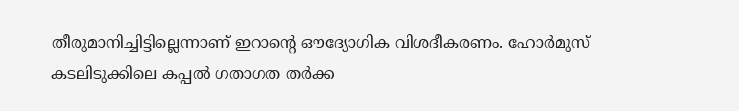തീരുമാനിച്ചിട്ടില്ലെന്നാണ് ഇറാന്റെ ഔദ്യോഗിക വിശദീകരണം. ഹോർമുസ് കടലിടുക്കിലെ കപ്പൽ ഗതാഗത തർക്ക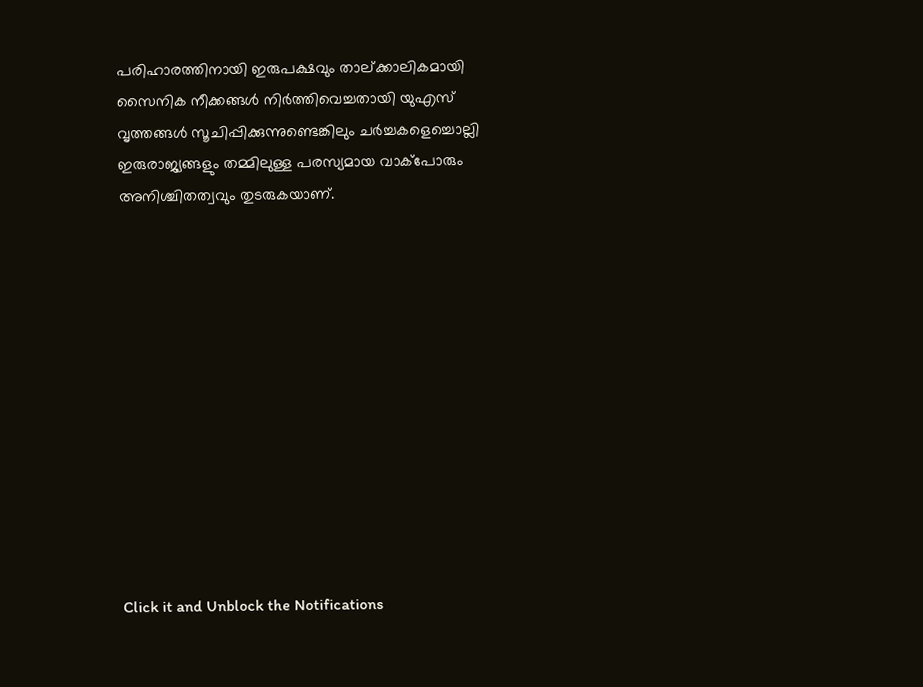പരിഹാരത്തിനായി ഇരുപക്ഷവും താല്ക്കാലികമായി സൈനിക നീക്കങ്ങൾ നിർത്തിവെച്ചതായി യുഎസ് വൃത്തങ്ങൾ സൂചിപ്പിക്കുന്നുണ്ടെങ്കിലും ചർച്ചകളെച്ചൊല്ലി ഇരുരാജ്യങ്ങളും തമ്മിലുള്ള പരസ്യമായ വാക്പോരും അനിശ്ചിതത്വവും തുടരുകയാണ്.












Click it and Unblock the Notifications